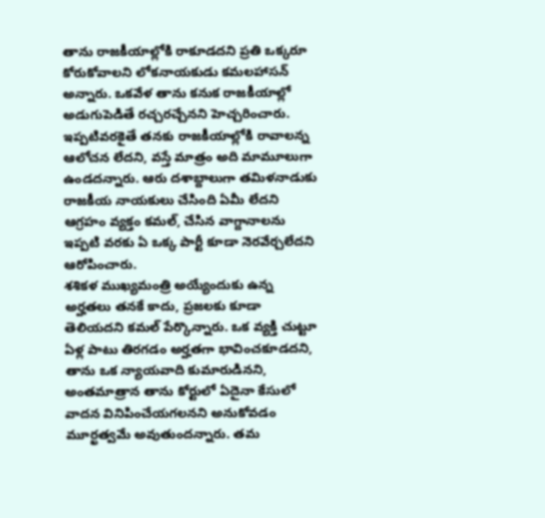తాను రాజకీయాల్లోకి రాకూడదని ప్రతి ఒక్కరూ కోరుకోవాలని లోకనాయకుడు కమలహాసన్ అన్నారు. ఒకవేళ తాను కనుక రాజకీయాల్లో అడుగుపెడితే రచ్చరచ్చేనని హెచ్చరించారు. ఇప్పటివరకైతే తనకు రాజకీయాల్లోకి రావాలన్న ఆలోచన లేదని, వస్తే మాత్రం అది మామూలుగా ఉండదన్నారు. ఆరు దశాబ్దాలుగా తమిళనాడుకు రాజకీయ నాయకులు చేసింది ఏమీ లేదని ఆగ్రహం వ్యక్తం కమల్, చేసిన వాగ్దానాలను ఇప్పటి వరకు ఏ ఒక్క పార్టీ కూడా నెరవేర్చలేదని ఆరోపించారు.
శశికళ ముఖ్యమంత్రి అయ్యేందుకు ఉన్న అర్హతలు తనకే కాదు, ప్రజలకు కూడా తెలియదని కమల్ పేర్కొన్నారు. ఒక వ్యక్తి చుట్టూ ఏళ్ల పాటు తిరగడం అర్హతగా భావించకూడదని, తాను ఒక న్యాయవాది కుమారుడినని, అంతమాత్రాన తాను కోర్టులో ఏదైనా కేసులో వాదన వినిపించేయగలనని అనుకోవడం మూర్ఖత్వమే అవుతుందన్నారు. తమ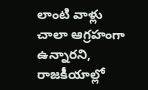లాంటి వాళ్లు చాలా ఆగ్రహంగా ఉన్నారని, రాజకీయాల్లో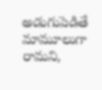అడుగుపెడితే మామూలుగా రామని,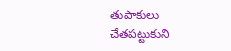తుపాకులు చేతపట్టుకుని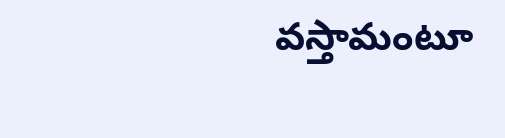వస్తామంటూ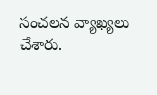సంచలన వ్యాఖ్యలు చేశారు.